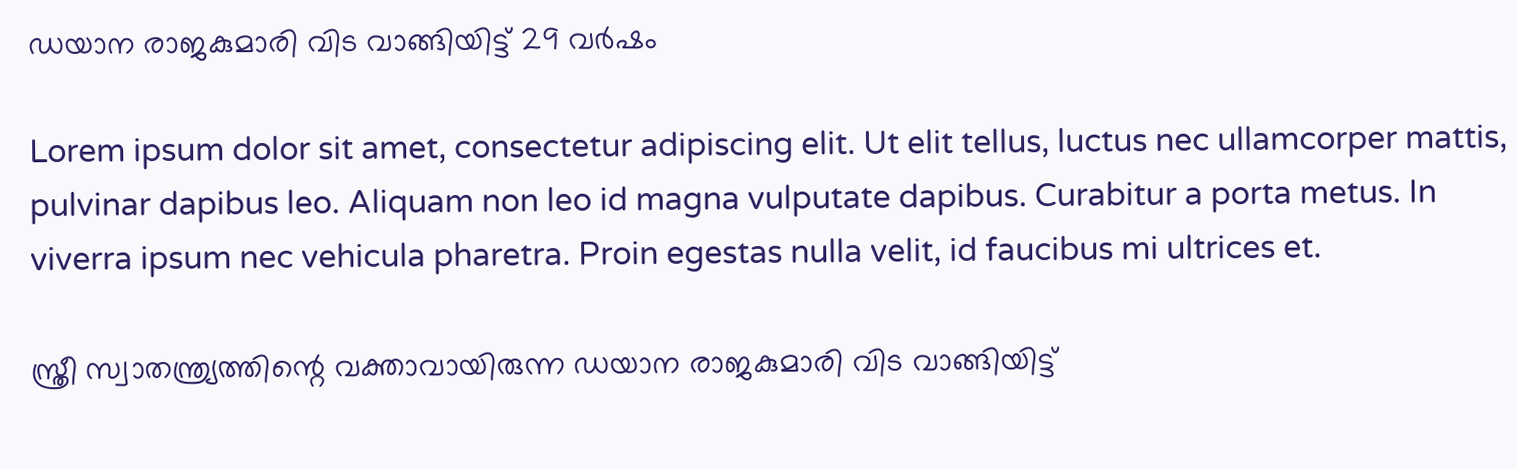ഡയാന രാജകുമാരി വിട വാങ്ങിയിട്ട് 29 വര്‍ഷം

Lorem ipsum dolor sit amet, consectetur adipiscing elit. Ut elit tellus, luctus nec ullamcorper mattis, pulvinar dapibus leo. Aliquam non leo id magna vulputate dapibus. Curabitur a porta metus. In viverra ipsum nec vehicula pharetra. Proin egestas nulla velit, id faucibus mi ultrices et.

സ്ത്രീ സ്വാതന്ത്ര്യത്തിന്റെ വക്താവായിരുന്ന ഡയാന രാജകുമാരി വിട വാങ്ങിയിട്ട്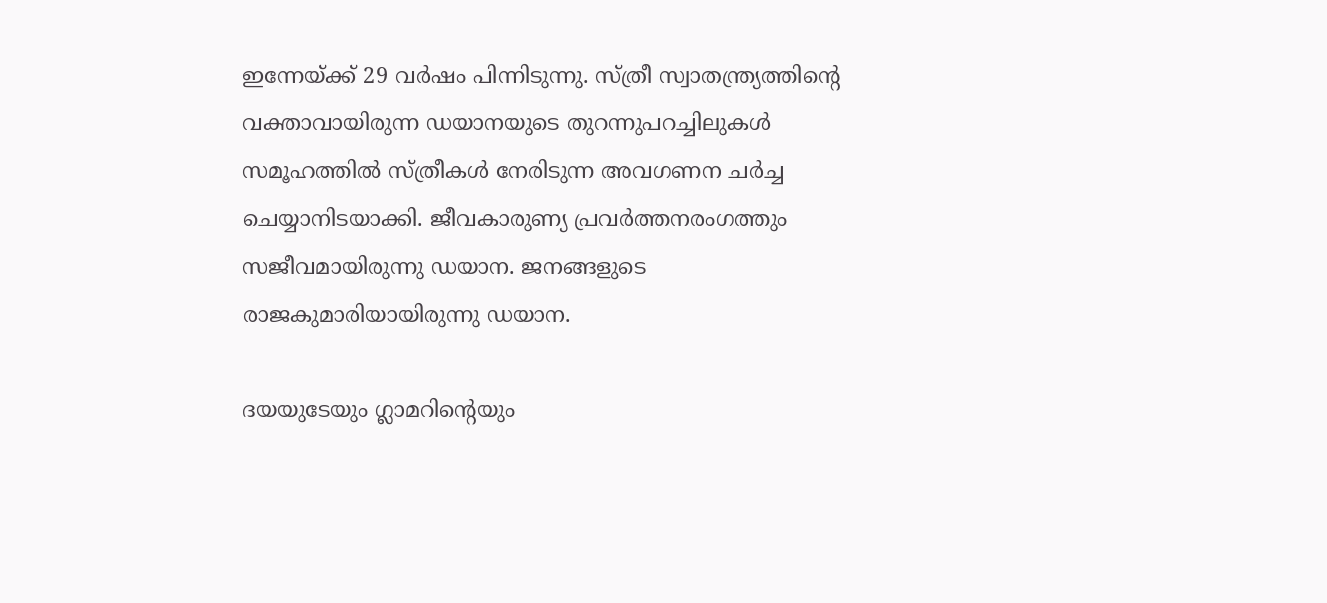ഇന്നേയ്ക്ക് 29 വര്‍ഷം പിന്നിടുന്നു. സ്ത്രീ സ്വാതന്ത്ര്യത്തിന്റെ വക്താവായിരുന്ന ഡയാനയുടെ തുറന്നുപറച്ചിലുകള്‍ സമൂഹത്തില്‍ സ്ത്രീകള്‍ നേരിടുന്ന അവഗണന ചര്‍ച്ച ചെയ്യാനിടയാക്കി. ജീവകാരുണ്യ പ്രവര്‍ത്തനരംഗത്തും സജീവമായിരുന്നു ഡയാന. ജനങ്ങളുടെ രാജകുമാരിയായിരുന്നു ഡയാന.

ദയയുടേയും ഗ്ലാമറിന്റെയും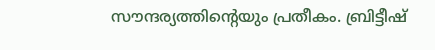സൗന്ദര്യത്തിന്റെയും പ്രതീകം. ബ്രിട്ടീഷ്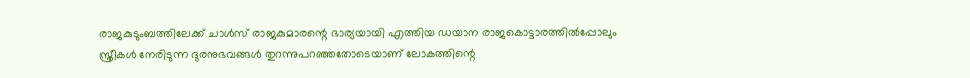രാജകുടുംബത്തിലേക്ക് ചാള്‍സ് രാജകുമാരന്റെ ഭാര്യയായി എത്തിയ ഡയാന രാജകൊട്ടാരത്തില്‍പ്പോലും സ്ത്രീകള്‍ നേരിടുന്ന ദുരനുഭവങ്ങള്‍ തുറന്നുപറഞ്ഞതോടെയാണ് ലോകത്തിന്റെ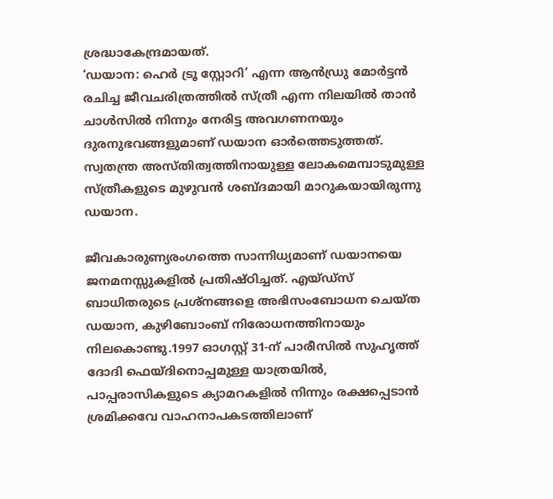ശ്രദ്ധാകേന്ദ്രമായത്.
‘ഡയാന: ഹെര്‍ ട്രൂ സ്റ്റോറി’ എന്ന ആന്‍ഡ്രു മോര്‍ട്ടന്‍ രചിച്ച ജീവചരിത്രത്തില്‍ സ്ത്രീ എന്ന നിലയില്‍ താന്‍ ചാള്‍സില്‍ നിന്നും നേരിട്ട അവഗണനയും ദുരനുഭവങ്ങളുമാണ് ഡയാന ഓര്‍ത്തെടുത്തത്. സ്വതന്ത്ര അസ്തിത്വത്തിനായുള്ള ലോകമെമ്പാടുമുള്ള സ്ത്രീകളുടെ മുഴുവന്‍ ശബ്ദമായി മാറുകയായിരുന്നു ഡയാന.

ജീവകാരുണ്യരംഗത്തെ സാന്നിധ്യമാണ് ഡയാനയെ ജനമനസ്സുകളില്‍ പ്രതിഷ്ഠിച്ചത്. എയ്ഡ്‌സ് ബാധിതരുടെ പ്രശ്‌നങ്ങളെ അഭിസംബോധന ചെയ്ത ഡയാന, കുഴിബോംബ് നിരോധനത്തിനായും നിലകൊണ്ടു.1997 ഓഗസ്റ്റ് 31-ന് പാരീസില്‍ സുഹൃത്ത് ദോദി ഫെയ്ദിനൊപ്പമുള്ള യാത്രയില്‍, പാപ്പരാസികളുടെ ക്യാമറകളില്‍ നിന്നും രക്ഷപ്പെടാന്‍ ശ്രമിക്കവേ വാഹനാപകടത്തിലാണ്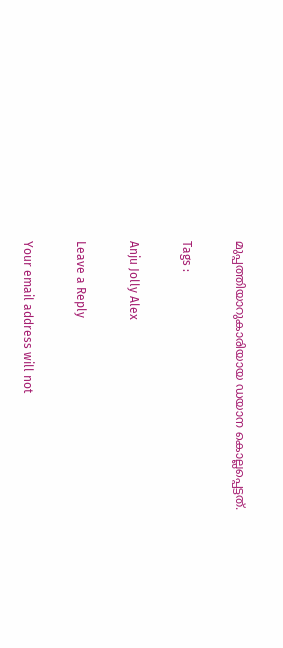മുപ്പത്തിയാറുകാരിയായ ഡയാന കൊല്ലപ്പെട്ടത്.

Tags :

Anju Jolly Alex

Leave a Reply

Your email address will not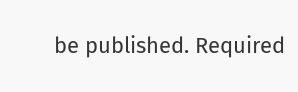be published. Required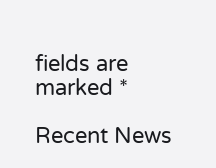fields are marked *

Recent News